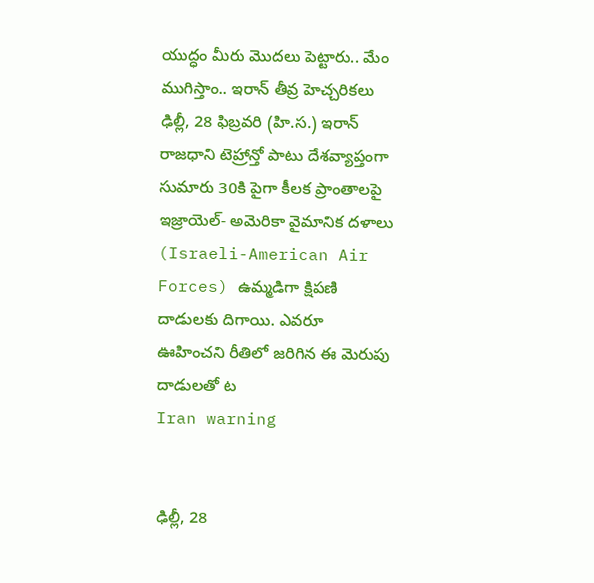యుద్ధం మీరు మొదలు పెట్టారు.. మేం ముగిస్తాం.. ఇరాన్ తీవ్ర హెచ్చరికలు
ఢిల్లీ, 28 ఫిబ్రవరి (హి.స.) ఇరాన్ రాజధాని టెహ్రాన్తో పాటు దేశవ్యాప్తంగా సుమారు 30కి పైగా కీలక ప్రాంతాలపై ఇజ్రాయెల్- అమెరికా వైమానిక దళాలు (Israeli-American Air Forces) ఉమ్మడిగా క్షిపణి దాడులకు దిగాయి. ఎవరూ ఊహించని రీతిలో జరిగిన ఈ మెరుపు దాడులతో ట
Iran warning


ఢిల్లీ, 28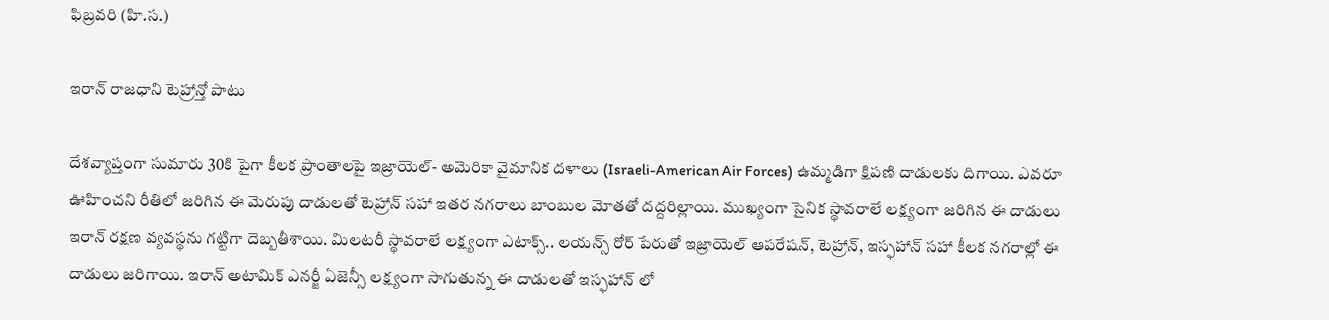ఫిబ్రవరి (హి.స.)

ఇరాన్ రాజధాని టెహ్రాన్తో పాటు

దేశవ్యాప్తంగా సుమారు 30కి పైగా కీలక ప్రాంతాలపై ఇజ్రాయెల్- అమెరికా వైమానిక దళాలు (Israeli-American Air Forces) ఉమ్మడిగా క్షిపణి దాడులకు దిగాయి. ఎవరూ ఊహించని రీతిలో జరిగిన ఈ మెరుపు దాడులతో టెహ్రాన్ సహా ఇతర నగరాలు బాంబుల మోతతో దద్దరిల్లాయి. ముఖ్యంగా సైనిక స్థావరాలే లక్ష్యంగా జరిగిన ఈ దాడులు ఇరాన్ రక్షణ వ్యవస్థను గట్టిగా దెబ్బతీశాయి. మిలటరీ స్థావరాలే లక్ష్యంగా ఎటాక్స్.. లయన్స్ రోర్ పేరుతో ఇజ్రాయెల్ ఆపరేషన్, టెహ్రాన్, ఇస్ఫహాన్ సహా కీలక నగరాల్లో ఈ దాడులు జరిగాయి. ఇరాన్ అటామిక్ ఎనర్జీ ఏజెన్సీ లక్ష్యంగా సాగుతున్న ఈ దాడులతో ఇస్ఫహాన్ లో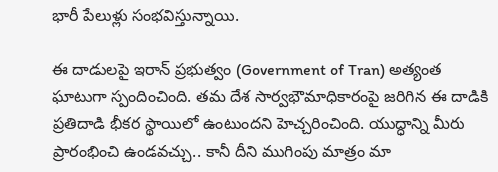భారీ పేలుళ్లు సంభవిస్తున్నాయి.

ఈ దాడులపై ఇరాన్ ప్రభుత్వం (Government of Tran) అత్యంత ఘాటుగా స్పందించింది. తమ దేశ సార్వభౌమాధికారంపై జరిగిన ఈ దాడికి ప్రతిదాడి భీకర స్థాయిలో ఉంటుందని హెచ్చరించింది. యుద్ధాన్ని మీరు ప్రారంభించి ఉండవచ్చు.. కానీ దీని ముగింపు మాత్రం మా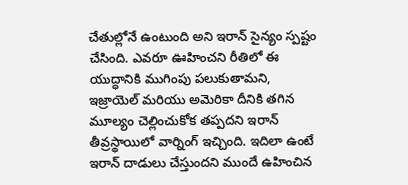చేతుల్లోనే ఉంటుంది అని ఇరాన్ సైన్యం స్పష్టం చేసింది. ఎవరూ ఊహించని రీతిలో ఈ యుద్ధానికి ముగింపు పలుకుతామని, ఇజ్రాయెల్ మరియు అమెరికా దీనికి తగిన మూల్యం చెల్లించుకోక తప్పదని ఇరాన్ తీవ్రస్థాయిలో వార్నింగ్ ఇచ్చింది. ఇదిలా ఉంటే ఇరాన్ దాడులు చేస్తుందని ముందే ఉహించిన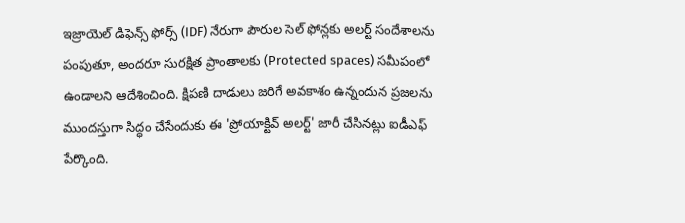ఇజ్రాయెల్ డిఫెన్స్ ఫోర్స్ (IDF) నేరుగా పౌరుల సెల్ ఫోన్లకు అలర్ట్ సందేశాలను పంపుతూ, అందరూ సురక్షిత ప్రాంతాలకు (Protected spaces) సమీపంలో ఉండాలని ఆదేశించింది. క్షిపణి దాడులు జరిగే అవకాశం ఉన్నందున ప్రజలను ముందస్తుగా సిద్ధం చేసేందుకు ఈ 'ప్రోయాక్టివ్ అలర్ట్' జారీ చేసినట్లు ఐడీఎఫ్ పేర్కొంది.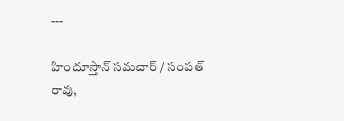---

హిందూస్తాన్ సమచార్ / సంపత్ రావు,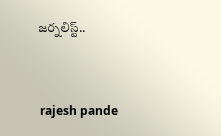జర్నలిస్ట్..


 rajesh pande